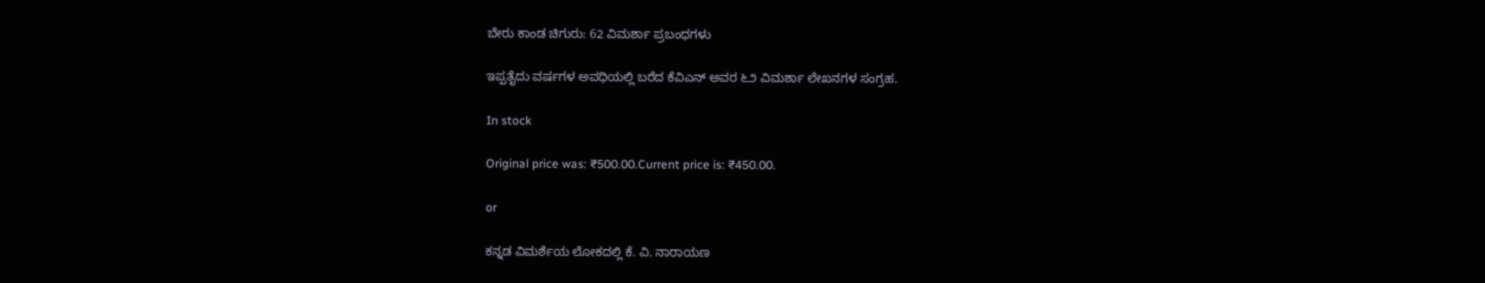ಬೇರು ಕಾಂಡ ಚಿಗುರು: 62 ವಿಮರ್ಶಾ ಪ್ರಬಂಧಗಳು

ಇಪ್ಪತೈದು ವರ್ಷಗಳ ಅವಧಿಯಲ್ಲಿ ಬರೆದ ಕೆವಿಎನ್ ಅವರ ೬೨ ವಿಮರ್ಶಾ ಲೇಖನಗಳ ಸಂಗ್ರಹ.

In stock

Original price was: ₹500.00.Current price is: ₹450.00.

or

ಕನ್ನಡ ವಿಮರ್ಶೆಯ ಲೋಕದಲ್ಲಿ ಕೆ. ವಿ. ನಾರಾಯಣ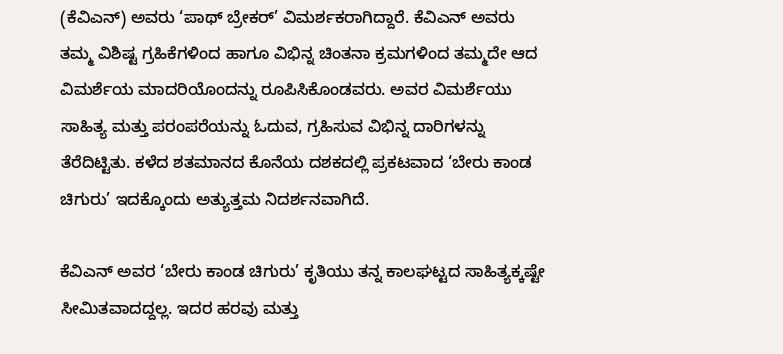(ಕೆವಿಎನ್) ಅವರು ‘ಪಾಥ್ ಬ್ರೇಕರ್’ ವಿಮರ್ಶಕರಾಗಿದ್ದಾರೆ. ಕೆವಿಎನ್ ಅವರು ತಮ್ಮ ವಿಶಿಷ್ಟ ಗ್ರಹಿಕೆಗಳಿಂದ ಹಾಗೂ ವಿಭಿನ್ನ ಚಿಂತನಾ ಕ್ರಮಗಳಿಂದ ತಮ್ಮದೇ ಆದ ವಿಮರ್ಶೆಯ ಮಾದರಿಯೊಂದನ್ನು ರೂಪಿಸಿಕೊಂಡವರು. ಅವರ ವಿಮರ್ಶೆಯು ಸಾಹಿತ್ಯ ಮತ್ತು ಪರಂಪರೆಯನ್ನು ಓದುವ, ಗ್ರಹಿಸುವ ವಿಭಿನ್ನ ದಾರಿಗಳನ್ನು ತೆರೆದಿಟ್ಟಿತು. ಕಳೆದ ಶತಮಾನದ ಕೊನೆಯ ದಶಕದಲ್ಲಿ ಪ್ರಕಟವಾದ ‘ಬೇರು ಕಾಂಡ ಚಿಗುರು’ ಇದಕ್ಕೊಂದು ಅತ್ಯುತ್ತಮ ನಿದರ್ಶನವಾಗಿದೆ.

ಕೆವಿಎನ್ ಅವರ ‘ಬೇರು ಕಾಂಡ ಚಿಗುರು’ ಕೃತಿಯು ತನ್ನ ಕಾಲಘಟ್ಟದ ಸಾಹಿತ್ಯಕ್ಕಷ್ಟೇ ಸೀಮಿತವಾದದ್ದಲ್ಲ. ಇದರ ಹರವು ಮತ್ತು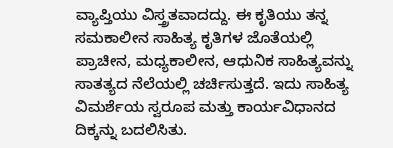ವ್ಯಾಪ್ತಿಯು ವಿಸ್ತ್ರತವಾದದ್ದು. ಈ ಕೃತಿಯು ತನ್ನ ಸಮಕಾಲೀನ ಸಾಹಿತ್ಯ ಕೃತಿಗಳ ಜೊತೆಯಲ್ಲಿ ಪ್ರಾಚೀನ, ಮಧ್ಯಕಾಲೀನ, ಆಧುನಿಕ ಸಾಹಿತ್ಯವನ್ನು ಸಾತತ್ಯದ ನೆಲೆಯಲ್ಲಿ ಚರ್ಚಿಸುತ್ತದೆ. ಇದು ಸಾಹಿತ್ಯ ವಿಮರ್ಶೆಯ ಸ್ವರೂಪ ಮತ್ತು ಕಾರ್ಯವಿಧಾನದ ದಿಕ್ಕನ್ನು ಬದಲಿಸಿತು.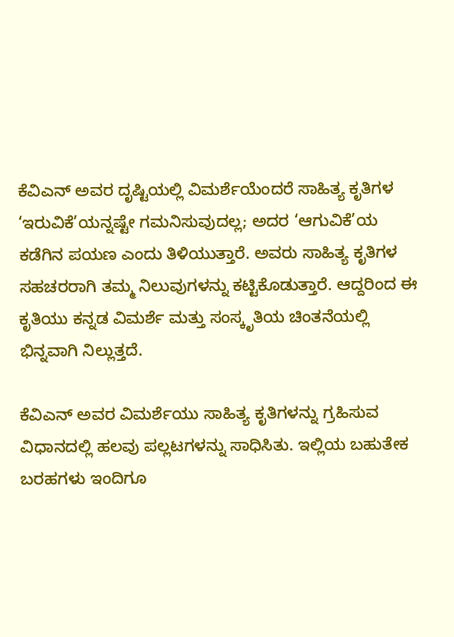ಕೆವಿಎನ್ ಅವರ ದೃಷ್ಟಿಯಲ್ಲಿ ವಿಮರ್ಶೆಯೆಂದರೆ ಸಾಹಿತ್ಯ ಕೃತಿಗಳ ‘ಇರುವಿಕೆ’ಯನ್ನಷ್ಟೇ ಗಮನಿಸುವುದಲ್ಲ; ಅದರ ‘ಆಗುವಿಕೆ’ಯ ಕಡೆಗಿನ ಪಯಣ ಎಂದು ತಿಳಿಯುತ್ತಾರೆ. ಅವರು ಸಾಹಿತ್ಯ ಕೃತಿಗಳ ಸಹಚರರಾಗಿ ತಮ್ಮ ನಿಲುವುಗಳನ್ನು ಕಟ್ಟಿಕೊಡುತ್ತಾರೆ. ಆದ್ದರಿಂದ ಈ ಕೃತಿಯು ಕನ್ನಡ ವಿಮರ್ಶೆ ಮತ್ತು ಸಂಸ್ಕೃತಿಯ ಚಿಂತನೆಯಲ್ಲಿ ಭಿನ್ನವಾಗಿ ನಿಲ್ಲುತ್ತದೆ.

ಕೆವಿಎನ್ ಅವರ ವಿಮರ್ಶೆಯು ಸಾಹಿತ್ಯ ಕೃತಿಗಳನ್ನು ಗ್ರಹಿಸುವ ವಿಧಾನದಲ್ಲಿ ಹಲವು ಪಲ್ಲಟಗಳನ್ನು ಸಾಧಿಸಿತು. ಇಲ್ಲಿಯ ಬಹುತೇಕ ಬರಹಗಳು ಇಂದಿಗೂ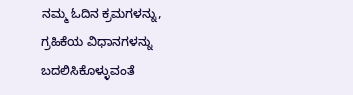ನಮ್ಮ ಓದಿನ ಕ್ರಮಗಳನ್ನು, ಗ್ರಹಿಕೆಯ ವಿಧಾನಗಳನ್ನು ಬದಲಿಸಿಕೊಳ್ಳುವಂತೆ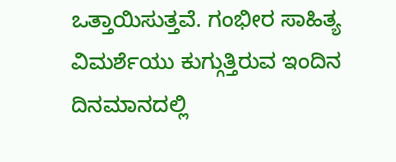ಒತ್ತಾಯಿಸುತ್ತವೆ. ಗಂಭೀರ ಸಾಹಿತ್ಯ ವಿಮರ್ಶೆಯು ಕುಗ್ಗುತ್ತಿರುವ ಇಂದಿನ ದಿನಮಾನದಲ್ಲಿ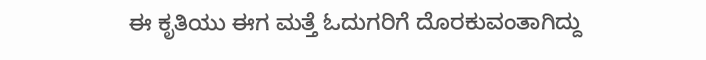ಈ ಕೃತಿಯು ಈಗ ಮತ್ತೆ ಓದುಗರಿಗೆ ದೊರಕುವಂತಾಗಿದ್ದು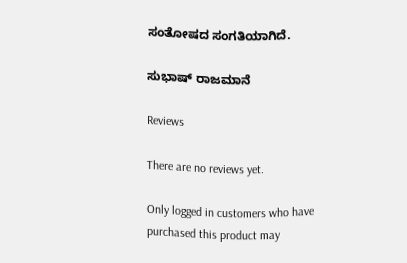ಸಂತೋಷದ ಸಂಗತಿಯಾಗಿದೆ.

ಸುಭಾಷ್ ರಾಜಮಾನೆ

Reviews

There are no reviews yet.

Only logged in customers who have purchased this product may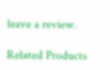leave a review.

Related Products